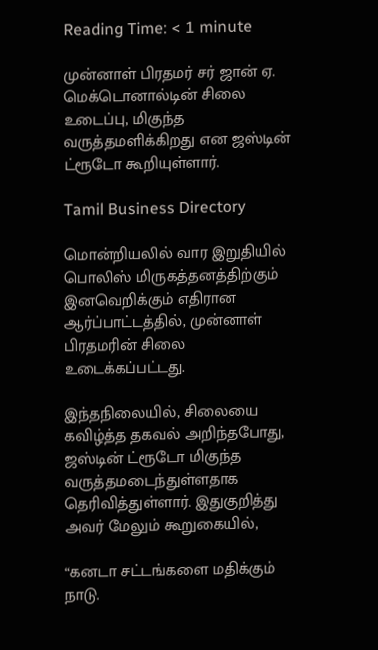Reading Time: < 1 minute

முன்னாள் பிரதமர் சர் ஜான் ஏ. மெக்டொனால்டின் சிலை உடைப்பு, மிகுந்த வருத்தமளிக்கிறது என ஜஸ்டின் ட்ரூடோ கூறியுள்ளார்.

Tamil Business Directory

மொன்றியலில் வார இறுதியில் பொலிஸ் மிருகத்தனத்திற்கும் இனவெறிக்கும் எதிரான ஆர்ப்பாட்டத்தில், முன்னாள் பிரதமரின் சிலை உடைக்கப்பட்டது.

இந்தநிலையில், சிலையை கவிழ்த்த தகவல் அறிந்தபோது, ஜஸ்டின் ட்ரூடோ மிகுந்த வருத்தமடைந்துள்ளதாக தெரிவித்துள்ளார். இதுகுறித்து அவர் மேலும் கூறுகையில்,

“கனடா சட்டங்களை மதிக்கும் நாடு.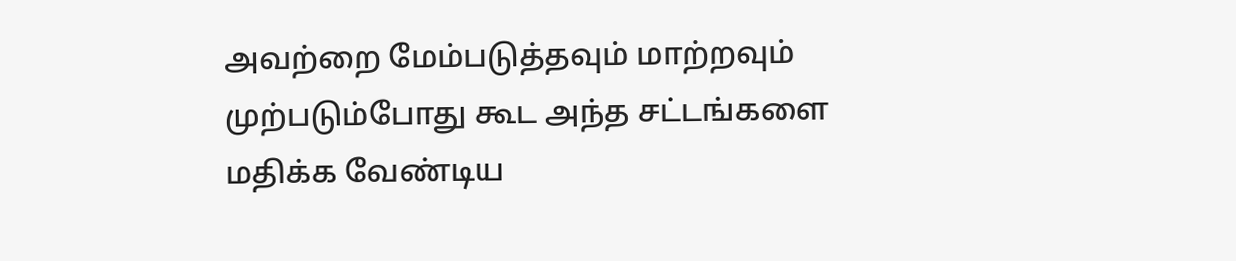அவற்றை மேம்படுத்தவும் மாற்றவும் முற்படும்போது கூட அந்த சட்டங்களை மதிக்க வேண்டிய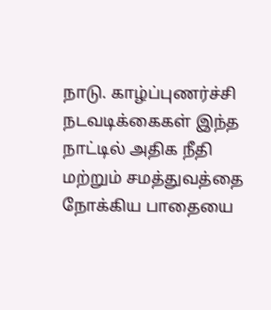நாடு. காழ்ப்புணர்ச்சி நடவடிக்கைகள் இந்த நாட்டில் அதிக நீதி மற்றும் சமத்துவத்தை நோக்கிய பாதையை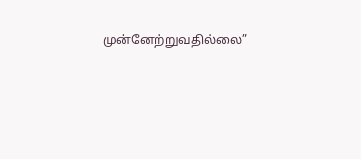முன்னேற்றுவதில்லை”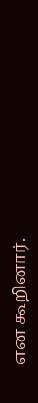என கூறினார்.